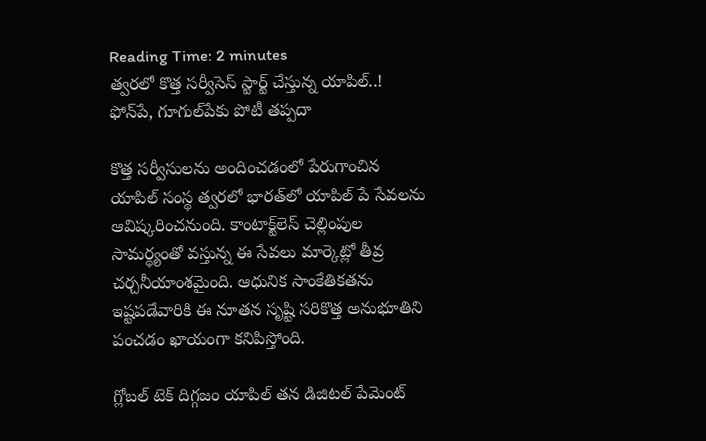Reading Time: 2 minutes
త్వరలో కొత్త సర్వీసెస్ స్టార్ట్‌ చేస్తున్న యాపిల్..! ఫోన్‌పే, గూగుల్‌పేకు పోటీ తప్పదా

కొత్త సర్వీసులను అందించడంలో పేరుగాంచిన యాపిల్ సంస్థ త్వరలో భారత్‌లో యాపిల్ పే సేవలను ఆవిష్కరించనుంది. కాంటాక్ట్‌లెస్ చెల్లింపుల సామర్థ్యంతో వస్తున్న ఈ సేవలు మార్కెట్లో తీవ్ర చర్చనీయాంశమైంది. ఆధునిక సాంకేతికతను ఇష్టపడేవారికి ఈ నూతన సృష్టి సరికొత్త అనుభూతిని పంచడం ఖాయంగా కనిపిస్తోంది.

గ్లోబల్ టెక్ దిగ్గజం యాపిల్ తన డిజిటల్ పేమెంట్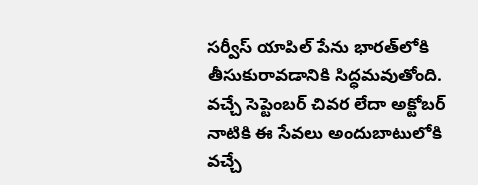సర్వీస్ యాపిల్ పేను భారత్‌లోకి తీసుకురావడానికి సిద్ధమవుతోంది. వచ్చే సెప్టెంబర్ చివర లేదా అక్టోబర్ నాటికి ఈ సేవలు అందుబాటులోకి వచ్చే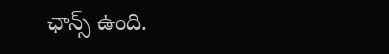ఛాన్స్ ఉంది.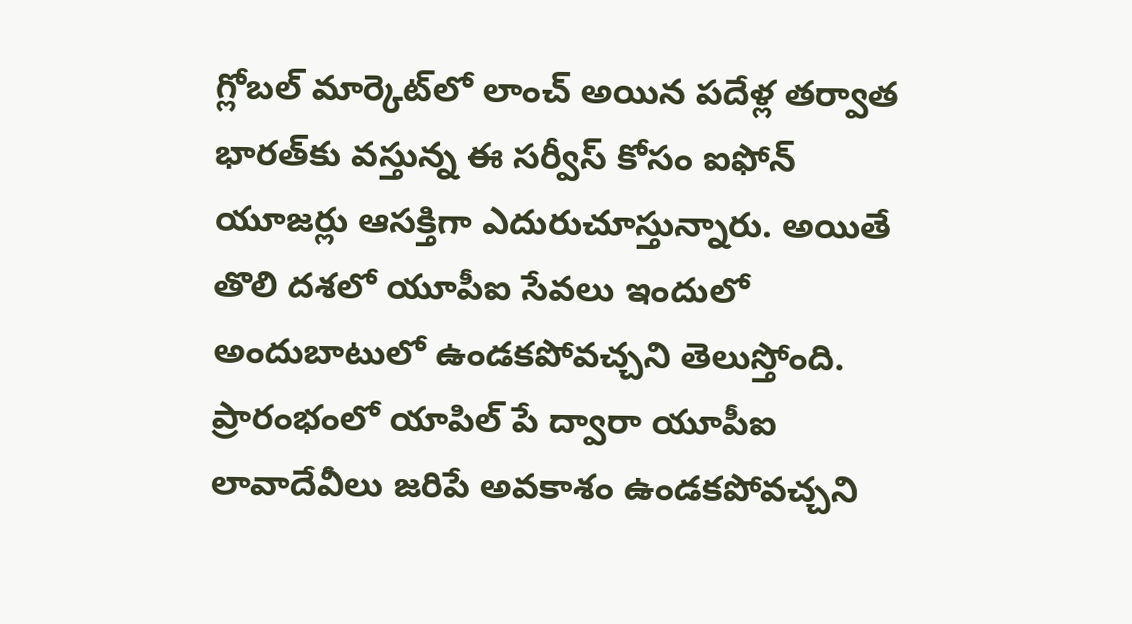గ్లోబల్ మార్కెట్‌లో లాంచ్ అయిన పదేళ్ల తర్వాత భారత్‌కు వస్తున్న ఈ సర్వీస్ కోసం ఐఫోన్ యూజర్లు ఆసక్తిగా ఎదురుచూస్తున్నారు. అయితే తొలి దశలో యూపీఐ సేవలు ఇందులో అందుబాటులో ఉండకపోవచ్చని తెలుస్తోంది. ప్రారంభంలో యాపిల్ పే ద్వారా యూపీఐ లావాదేవీలు జరిపే అవకాశం ఉండకపోవచ్చని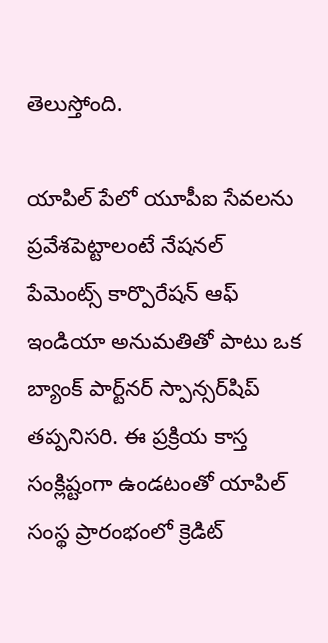తెలుస్తోంది.

యాపిల్ పే‌లో యూపీఐ సేవలను ప్రవేశపెట్టాలంటే నేషనల్ పేమెంట్స్ కార్పొరేషన్ ఆఫ్ ఇండియా అనుమతితో పాటు ఒక బ్యాంక్ పార్ట్‌నర్ స్పాన్సర్‌షిప్ తప్పనిసరి. ఈ ప్రక్రియ కాస్త సంక్లిష్టంగా ఉండటంతో యాపిల్ సంస్థ ప్రారంభంలో క్రెడిట్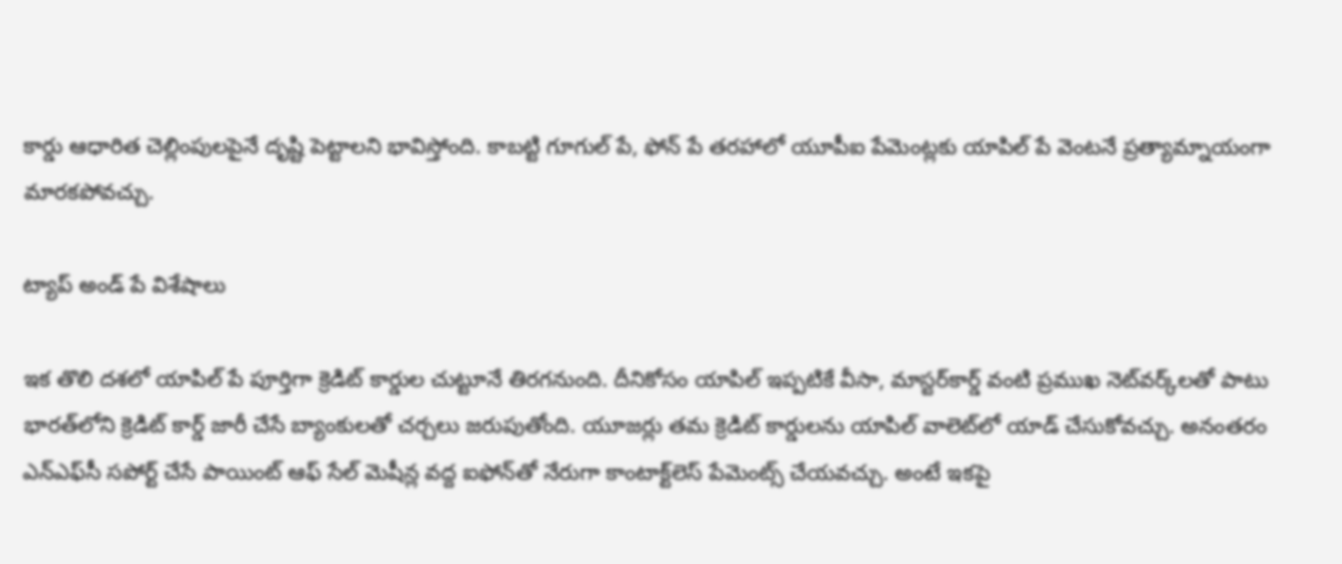కార్డు ఆధారిత చెల్లింపులపైనే దృష్టి పెట్టాలని భావిస్తోంది. కాబట్టి గూగుల్ పే, ఫోన్ పే తరహాలో యూపీఐ పేమెంట్లకు యాపిల్ పే వెంటనే ప్రత్యామ్నాయంగా మారకపోవచ్చు.

ట్యాప్ అండ్ పే విశేషాలు

ఇక తొలి దశలో యాపిల్ పే పూర్తిగా క్రెడిట్ కార్డుల చుట్టూనే తిరగనుంది. దీనికోసం యాపిల్ ఇప్పటికే వీసా, మాస్టర్‌కార్డ్ వంటి ప్రముఖ నెట్‌వర్క్‌లతో పాటు భారత్‌లోని క్రెడిట్ కార్డ్ జారీ చేసే బ్యాంకులతో చర్చలు జరుపుతోంది. యూజర్లు తమ క్రెడిట్ కార్డులను యాపిల్ వాలెట్‌లో యాడ్ చేసుకోవచ్చు. అనంతరం ఎన్‌ఎఫ్‌సీ సపోర్ట్ చేసే పాయింట్ ఆఫ్ సేల్ మెషీన్ల వద్ద ఐఫోన్‌తో నేరుగా కాంటాక్ట్‌లెస్ పేమెంట్స్ చేయవచ్చు. అంటే ఇకపై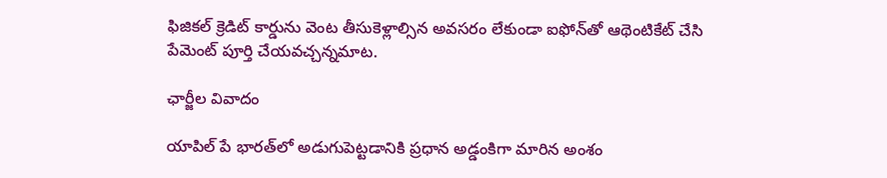ఫిజికల్ క్రెడిట్ కార్డును వెంట తీసుకెళ్లాల్సిన అవసరం లేకుండా ఐఫోన్‌తో ఆథెంటికేట్ చేసి పేమెంట్ పూర్తి చేయవచ్చన్నమాట.

ఛార్జీల వివాదం

యాపిల్ పే భారత్‌లో అడుగుపెట్టడానికి ప్రధాన అడ్డంకిగా మారిన అంశం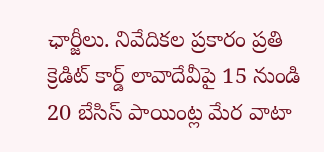ఛార్జీలు. నివేదికల ప్రకారం ప్రతి క్రెడిట్ కార్డ్ లావాదేవీపై 15 నుండి 20 బేసిస్ పాయింట్ల మేర వాటా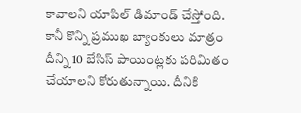కావాలని యాపిల్ డిమాండ్ చేస్తోంది. కానీ కొన్ని ప్రముఖ బ్యాంకులు మాత్రం దీన్ని 10 బేసిస్ పాయింట్లకు పరిమితం చేయాలని కోరుతున్నాయి. దీనికి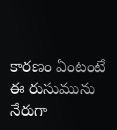కారణం ఏంటంటే ఈ రుసుమును నేరుగా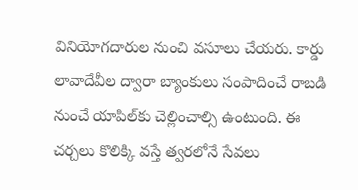వినియోగదారుల నుంచి వసూలు చేయరు. కార్డు లావాదేవీల ద్వారా బ్యాంకులు సంపాదించే రాబడి నుంచే యాపిల్‌కు చెల్లించాల్సి ఉంటుంది. ఈ చర్చలు కొలిక్కి వస్తే త్వరలోనే సేవలు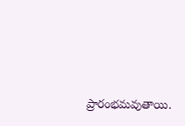ప్రారంభమవుతాయి.